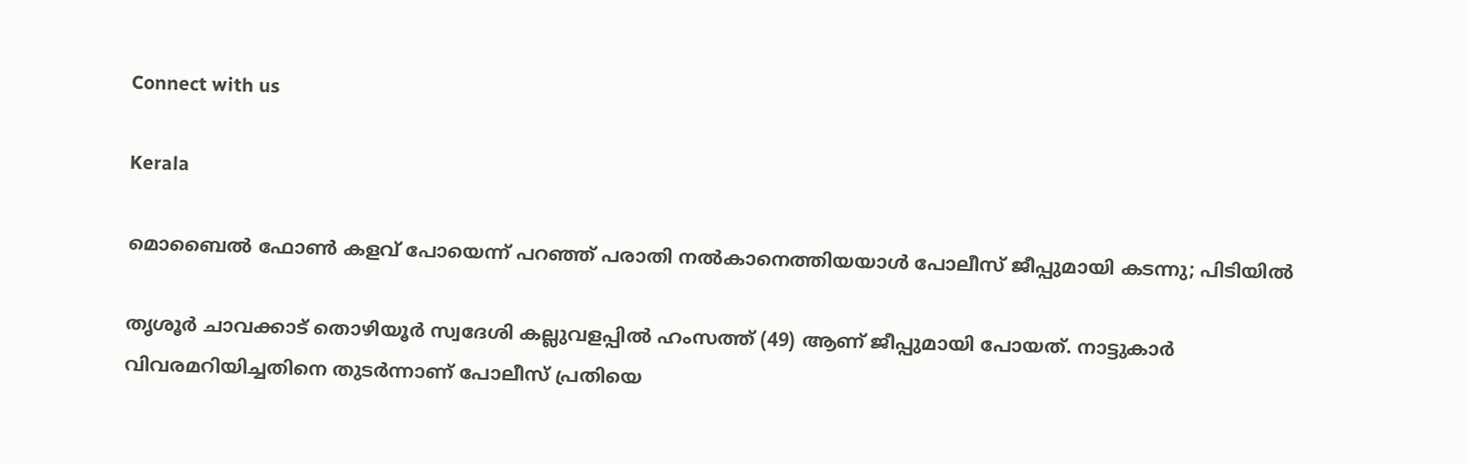Connect with us

Kerala

മൊബൈല്‍ ഫോണ്‍ കളവ് പോയെന്ന് പറഞ്ഞ് പരാതി നല്‍കാനെത്തിയയാള്‍ പോലീസ് ജീപ്പുമായി കടന്നു; പിടിയില്‍

തൃശൂര്‍ ചാവക്കാട് തൊഴിയൂര്‍ സ്വദേശി കല്ലുവളപ്പില്‍ ഹംസത്ത് (49) ആണ് ജീപ്പുമായി പോയത്. നാട്ടുകാര്‍ വിവരമറിയിച്ചതിനെ തുടര്‍ന്നാണ് പോലീസ് പ്രതിയെ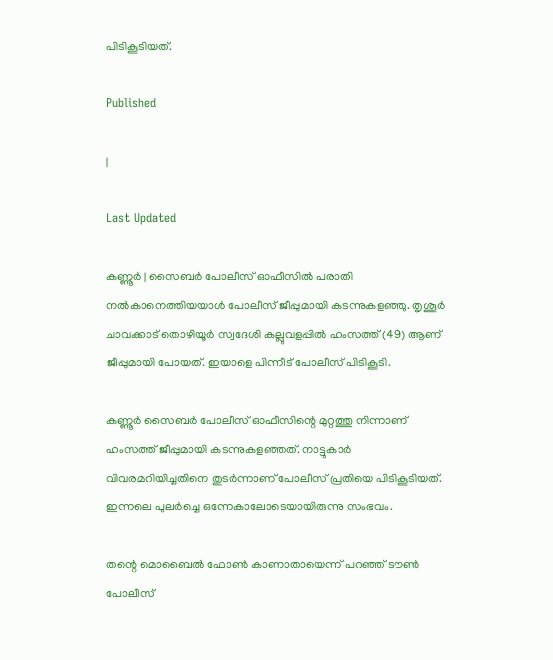പിടികൂടിയത്.

Published

|

Last Updated

കണ്ണൂര്‍ | സൈബര്‍ പോലീസ് ഓഫീസില്‍ പരാതി നല്‍കാനെത്തിയയാള്‍ പോലീസ് ജീപ്പുമായി കടന്നുകളഞ്ഞു. തൃശൂര്‍ ചാവക്കാട് തൊഴിയൂര്‍ സ്വദേശി കല്ലുവളപ്പില്‍ ഹംസത്ത് (49) ആണ് ജീപ്പുമായി പോയത്. ഇയാളെ പിന്നീട് പോലീസ് പിടികൂടി.

കണ്ണൂര്‍ സൈബര്‍ പോലീസ് ഓഫീസിന്റെ മുറ്റത്തു നിന്നാണ് ഹംസത്ത് ജീപ്പുമായി കടന്നുകളഞ്ഞത്. നാട്ടുകാര്‍ വിവരമറിയിച്ചതിനെ തുടര്‍ന്നാണ് പോലീസ് പ്രതിയെ പിടികൂടിയത്. ഇന്നലെ പുലര്‍ച്ചെ ഒന്നേകാലോടെയായിരുന്നു സംഭവം.

തന്റെ മൊബൈല്‍ ഫോണ്‍ കാണാതായെന്ന് പറഞ്ഞ് ടൗണ്‍ പോലീസ്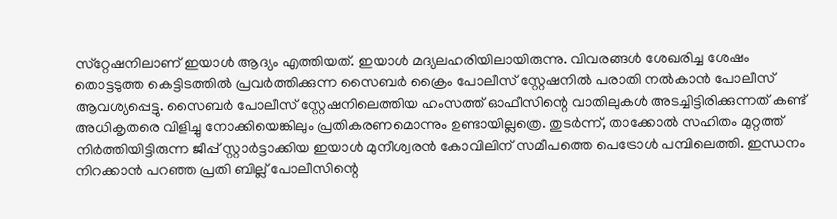സ്‌റ്റേഷനിലാണ് ഇയാള്‍ ആദ്യം എത്തിയത്. ഇയാള്‍ മദ്യലഹരിയിലായിരുന്നു. വിവരങ്ങള്‍ ശേഖരിച്ച ശേഷം തൊട്ടടുത്ത കെട്ടിടത്തില്‍ പ്രവര്‍ത്തിക്കുന്ന സൈബര്‍ ക്രൈം പോലീസ് സ്റ്റേഷനില്‍ പരാതി നല്‍കാന്‍ പോലീസ് ആവശ്യപ്പെട്ടു. സൈബര്‍ പോലീസ് സ്റ്റേഷനിലെത്തിയ ഹംസത്ത് ഓഫീസിന്റെ വാതിലുകള്‍ അടച്ചിട്ടിരിക്കുന്നത് കണ്ട് അധികൃതരെ വിളിച്ചു നോക്കിയെങ്കിലും പ്രതികരണമൊന്നും ഉണ്ടായില്ലത്രെ. തുടര്‍ന്ന്, താക്കോല്‍ സഹിതം മുറ്റത്ത് നിര്‍ത്തിയിട്ടിരുന്ന ജീപ്പ് സ്റ്റാര്‍ട്ടാക്കിയ ഇയാള്‍ മുനീശ്വരന്‍ കോവിലിന് സമീപത്തെ പെട്രോള്‍ പമ്പിലെത്തി. ഇന്ധനം നിറക്കാന്‍ പറഞ്ഞ പ്രതി ബില്ല് പോലീസിന്റെ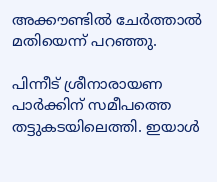അക്കൗണ്ടില്‍ ചേര്‍ത്താല്‍ മതിയെന്ന് പറഞ്ഞു.

പിന്നീട് ശ്രീനാരായണ പാര്‍ക്കിന് സമീപത്തെ തട്ടുകടയിലെത്തി. ഇയാള്‍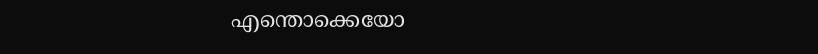എന്തൊക്കെയോ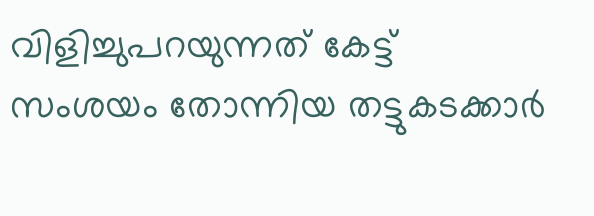വിളിച്ചുപറയുന്നത് കേട്ട് സംശയം തോന്നിയ തട്ടുകടക്കാര്‍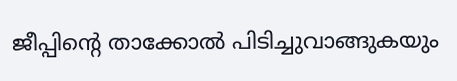ജീപ്പിന്റെ താക്കോല്‍ പിടിച്ചുവാങ്ങുകയും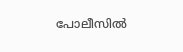പോലീസില്‍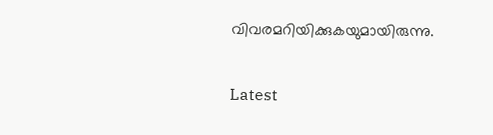വിവരമറിയിക്കുകയുമായിരുന്നു.

Latest